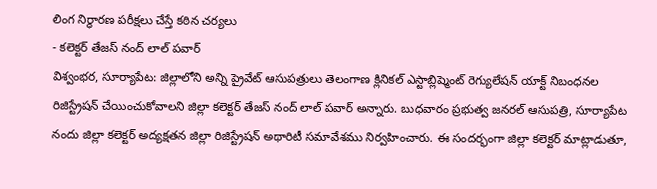లింగ నిర్ధారణ పరీక్షలు చేస్తే కఠిన చర్యలు
- కలెక్టర్ తేజస్ నంద్ లాల్ పవార్
విశ్వంభర, సూర్యాపేట: జిల్లాలోని అన్ని ప్రైవేట్ ఆసుపత్రులు తెలంగాణ క్లినికల్ ఎస్టాబ్లిష్మెంట్ రెగ్యులేషన్ యాక్ట్ నిబంధనల రిజిస్ట్రేషన్ చేయించుకోవాలని జిల్లా కలెక్టర్ తేజస్ నంద్ లాల్ పవార్ అన్నారు. బుధవారం ప్రభుత్వ జనరల్ ఆసుపత్రి, సూర్యాపేట నందు జిల్లా కలెక్టర్ అద్యక్షతన జిల్లా రిజిస్ట్రేషన్ అథారిటీ సమావేశము నిర్వహించారు. ఈ సందర్భంగా జిల్లా కలెక్టర్ మాట్లాడుతూ,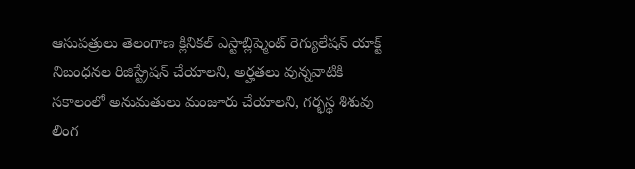ఆసుపత్రులు తెలంగాణ క్లినికల్ ఎస్టాబ్లిష్మెంట్ రెగ్యులేషన్ యాక్ట్ నిబంధనల రిజిస్ట్రేషన్ చేయాలని, అర్హతలు వున్నవాటికి సకాలంలో అనుమతులు మంజూరు చేయాలని, గర్భస్థ శిశువు లింగ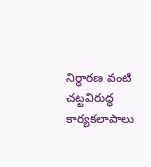నిర్ధారణ వంటి చట్టవిరుద్ధ కార్యకలాపాలు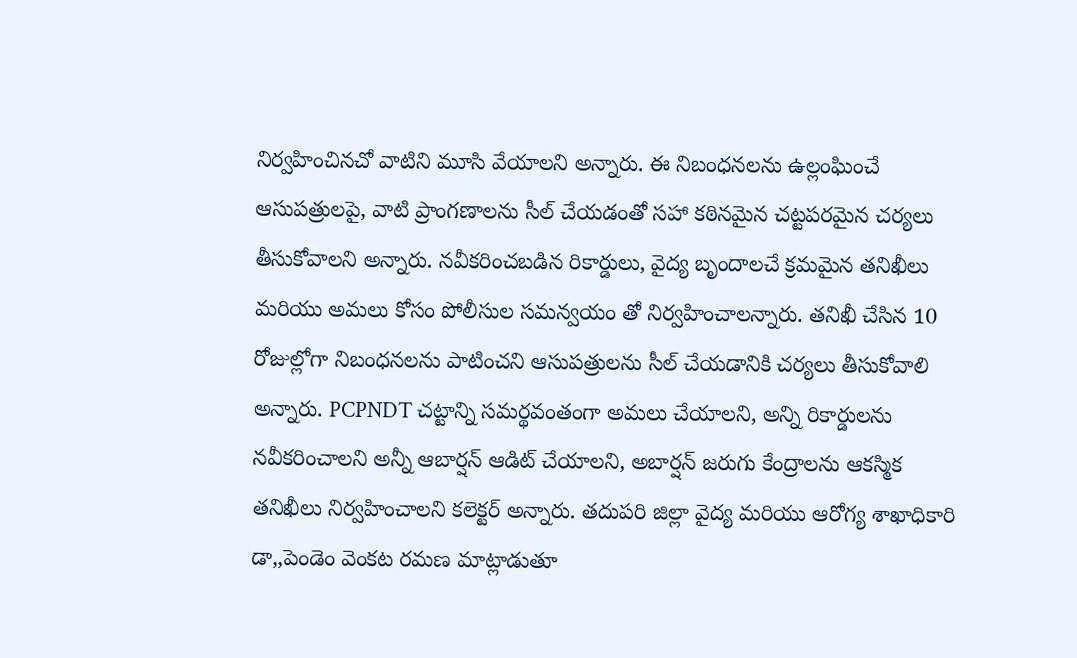నిర్వహించినచో వాటిని మూసి వేయాలని అన్నారు. ఈ నిబంధనలను ఉల్లంఘించే ఆసుపత్రులపై, వాటి ప్రాంగణాలను సీల్ చేయడంతో సహా కఠినమైన చట్టపరమైన చర్యలు తీసుకోవాలని అన్నారు. నవీకరించబడిన రికార్డులు, వైద్య బృందాలచే క్రమమైన తనిఖీలు మరియు అమలు కోసం పోలీసుల సమన్వయం తో నిర్వహించాలన్నారు. తనిఖీ చేసిన 10 రోజుల్లోగా నిబంధనలను పాటించని ఆసుపత్రులను సీల్ చేయడానికి చర్యలు తీసుకోవాలి అన్నారు. PCPNDT చట్టాన్ని సమర్థవంతంగా అమలు చేయాలని, అన్ని రికార్డులను నవీకరించాలని అన్నీ ఆబార్షన్ ఆడిట్ చేయాలని, అబార్షన్ జరుగు కేంద్రాలను ఆకస్మిక తనిఖీలు నిర్వహించాలని కలెక్టర్ అన్నారు. తదుపరి జిల్లా వైద్య మరియు ఆరోగ్య శాఖాధికారి డా,,పెండెం వెంకట రమణ మాట్లాడుతూ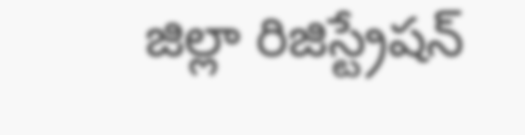జిల్లా రిజిస్ట్రేషన్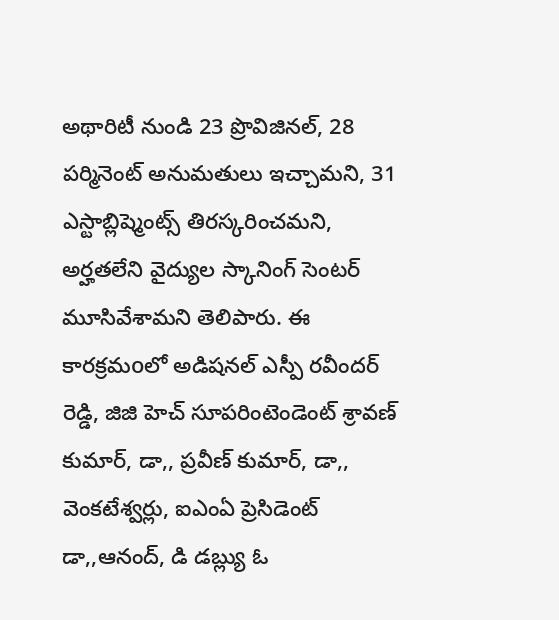అథారిటీ నుండి 23 ప్రొవిజినల్, 28 పర్మినెంట్ అనుమతులు ఇచ్చామని, 31 ఎస్టాబ్లిష్మెంట్స్ తిరస్కరించమని, అర్హతలేని వైద్యుల స్కానింగ్ సెంటర్ మూసివేశామని తెలిపారు. ఈ కారక్రమoలో అడిషనల్ ఎస్పీ రవీందర్ రెడ్డి, జిజి హెచ్ సూపరింటెండెంట్ శ్రావణ్ కుమార్, డా,, ప్రవీణ్ కుమార్, డా,, వెంకటేశ్వర్లు, ఐఎంఏ ప్రెసిడెంట్ డా,,ఆనంద్, డి డబ్ల్యు ఓ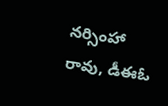నర్సింహా రావు, డీఈఓ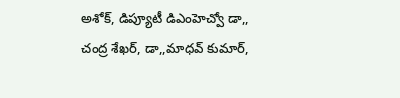అశోక్, డిప్యూటీ డిఎంహెచ్వో డా,, చంద్ర శేఖర్, డా,,మాధవ్ కుమార్,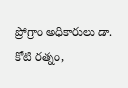ప్రోగ్రాం అధికారులు డా. కోటి రత్నం,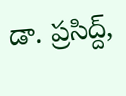డా. ప్రసిద్ద్,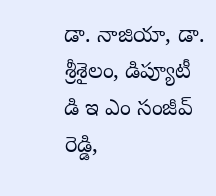డా. నాజియా, డా. శ్రీశైలం, డిప్యూటీ డి ఇ ఎం సంజీవ్ రెడ్డి,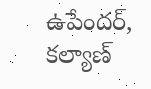ఉపేందర్, కల్యాణ్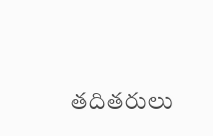తదితరులు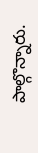పాల్గొన్నారు.